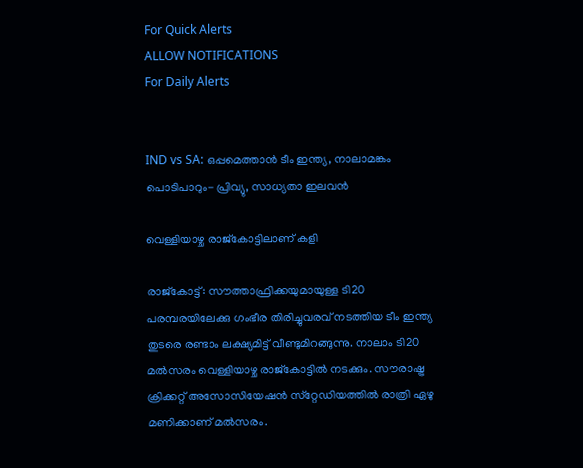For Quick Alerts
ALLOW NOTIFICATIONS
For Daily Alerts


IND vs SA: ഒപ്പമെത്താന്‍ ടീം ഇന്ത്യ, നാലാമങ്കം പൊടിപാറും- പ്രിവ്യു, സാധ്യതാ ഇലവന്‍

വെള്ളിയാഴ്ച രാജ്‌കോട്ടിലാണ് കളി

രാജ്‌കോട്ട്: സൗത്താഫ്രിക്കയുമായുള്ള ടി20 പരമ്പരയിലേക്കു ഗംഭീര തിരിച്ചുവരവ് നടത്തിയ ടീം ഇന്ത്യ തുടരെ രണ്ടാം ലക്ഷ്യമിട്ട് വീണ്ടുമിറങ്ങുന്നു. നാലാം ടി20 മല്‍സരം വെള്ളിയാഴ്ച രാജ്‌കോട്ടില്‍ നടക്കും. സൗരാഷ്ട്ര ക്രിക്കറ്റ് അസോസിയേഷന്‍ സ്‌റ്റേഡിയത്തില്‍ രാത്രി ഏഴു മണിക്കാണ് മല്‍സരം.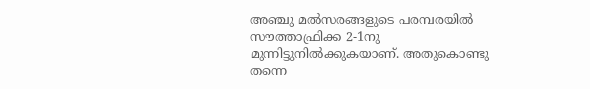അഞ്ചു മല്‍സരങ്ങളുടെ പരമ്പരയില്‍ സൗത്താഫ്രിക്ക 2-1നു മുന്നിട്ടുനില്‍ക്കുകയാണ്. അതുകൊണ്ടു തന്നെ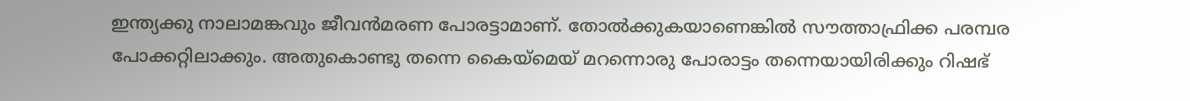ഇന്ത്യക്കു നാലാമങ്കവും ജീവന്‍മരണ പോരട്ടാമാണ്. തോല്‍ക്കുകയാണെങ്കില്‍ സൗത്താഫ്രിക്ക പരമ്പര പോക്കറ്റിലാക്കും. അതുകൊണ്ടു തന്നെ കൈയ്‌മെയ് മറന്നൊരു പോരാട്ടം തന്നെയായിരിക്കും റിഷഭ്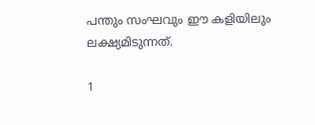പന്തും സംഘവും ഈ കളിയിലും ലക്ഷ്യമിടുന്നത്.

1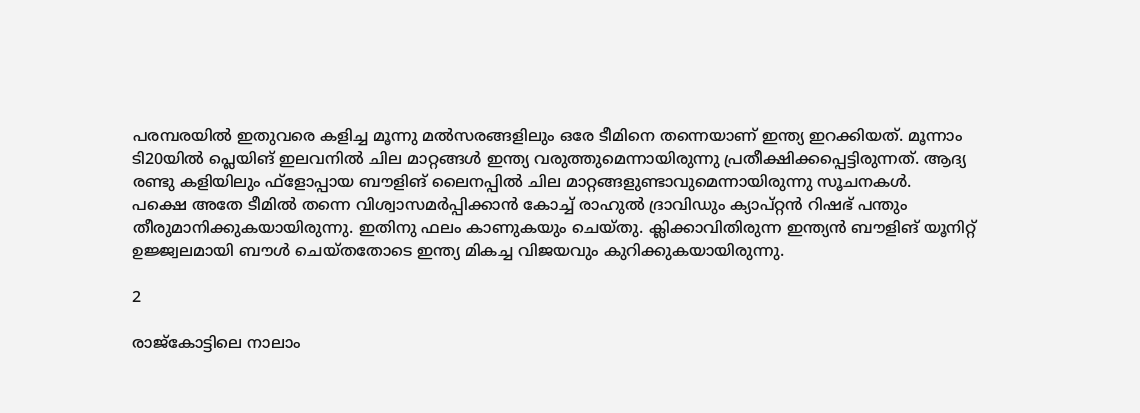പരമ്പരയില്‍ ഇതുവരെ കളിച്ച മൂന്നു മല്‍സരങ്ങളിലും ഒരേ ടീമിനെ തന്നെയാണ് ഇന്ത്യ ഇറക്കിയത്. മൂന്നാം ടി20യില്‍ പ്ലെയിങ് ഇലവനില്‍ ചില മാറ്റങ്ങള്‍ ഇന്ത്യ വരുത്തുമെന്നായിരുന്നു പ്രതീക്ഷിക്കപ്പെട്ടിരുന്നത്. ആദ്യ രണ്ടു കളിയിലും ഫ്‌ളോപ്പായ ബൗളിങ് ലൈനപ്പില്‍ ചില മാറ്റങ്ങളുണ്ടാവുമെന്നായിരുന്നു സൂചനകള്‍.
പക്ഷെ അതേ ടീമില്‍ തന്നെ വിശ്വാസമര്‍പ്പിക്കാന്‍ കോച്ച് രാഹുല്‍ ദ്രാവിഡും ക്യാപ്റ്റന്‍ റിഷഭ് പന്തും തീരുമാനിക്കുകയായിരുന്നു. ഇതിനു ഫലം കാണുകയും ചെയ്തു. ക്ലിക്കാവിതിരുന്ന ഇന്ത്യന്‍ ബൗളിങ് യൂനിറ്റ് ഉജ്ജ്വലമായി ബൗള്‍ ചെയ്തതോടെ ഇന്ത്യ മികച്ച വിജയവും കുറിക്കുകയായിരുന്നു.

2

രാജ്‌കോട്ടിലെ നാലാം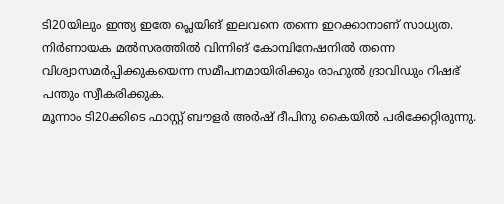ടി20യിലും ഇന്ത്യ ഇതേ പ്ലെയിങ് ഇലവനെ തന്നെ ഇറക്കാനാണ് സാധ്യത. നിര്‍ണായക മല്‍സരത്തില്‍ വിന്നിങ് കോമ്പിനേഷനില്‍ തന്നെ വിശ്വാസമര്‍പ്പിക്കുകയെന്ന സമീപനമായിരിക്കും രാഹുല്‍ ദ്രാവിഡും റിഷഭ് പന്തും സ്വീകരിക്കുക.
മൂന്നാം ടി20ക്കിടെ ഫാസ്റ്റ് ബൗളര്‍ അര്‍ഷ് ദീപിനു കൈയില്‍ പരിക്കേറ്റിരുന്നു.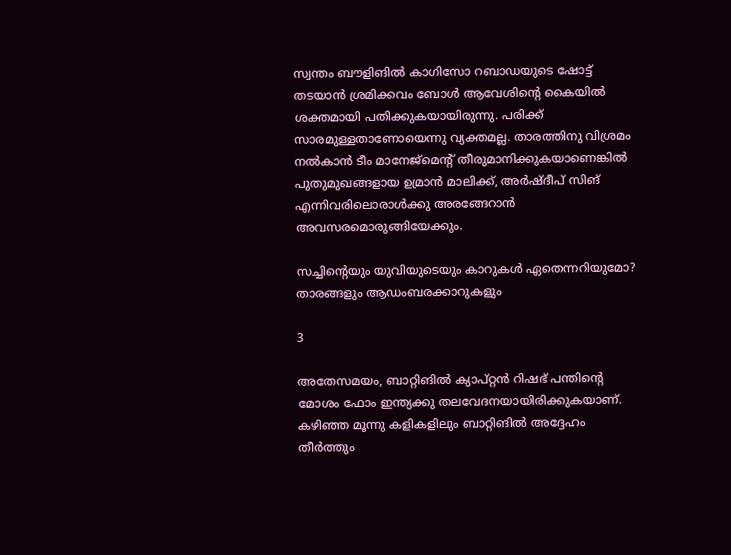സ്വന്തം ബൗളിങില്‍ കാഗിസോ റബാഡയുടെ ഷോട്ട് തടയാന്‍ ശ്രമിക്കവം ബോള്‍ ആവേശിന്റെ കൈയില്‍ ശക്തമായി പതിക്കുകയായിരുന്നു. പരിക്ക് സാരമുള്ളതാണോയെന്നു വ്യക്തമല്ല. താരത്തിനു വിശ്രമം നല്‍കാന്‍ ടീം മാനേജ്‌മെന്റ് തീരുമാനിക്കുകയാണെങ്കില്‍ പുതുമുഖങ്ങളായ ഉമ്രാന്‍ മാലിക്ക്, അര്‍ഷ്ദീപ് സിങ് എന്നിവരിലൊരാള്‍ക്കു അരങ്ങേറാന്‍ അവസരമൊരുങ്ങിയേക്കും.

സച്ചിന്റെയും യുവിയുടെയും കാറുകള്‍ ഏതെന്നറിയുമോ? താരങ്ങളും ആഡംബരക്കാറുകളും

3

അതേസമയം, ബാറ്റിങില്‍ ക്യാപ്റ്റന്‍ റിഷഭ് പന്തിന്റെ മോശം ഫോം ഇന്ത്യക്കു തലവേദനയായിരിക്കുകയാണ്. കഴിഞ്ഞ മൂന്നു കളികളിലും ബാറ്റിങില്‍ അദ്ദേഹം തീര്‍ത്തും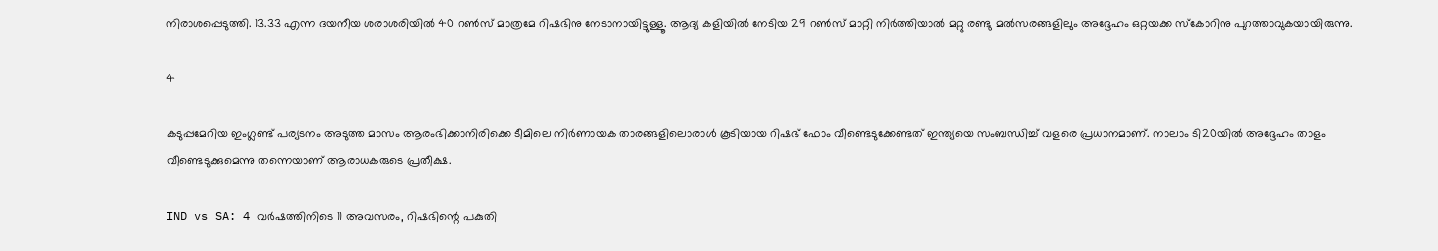നിരാശപ്പെടുത്തി. 13.33 എന്ന ദയനീയ ശരാശരിയില്‍ 40 റണ്‍സ് മാത്രമേ റിഷഭിനു നേടാനായിട്ടുള്ളൂ. ആദ്യ കളിയില്‍ നേടിയ 29 റണ്‍സ് മാറ്റി നിര്‍ത്തിയാല്‍ മറ്റു രണ്ടു മല്‍സരങ്ങളിലും അദ്ദേഹം ഒറ്റയക്ക സ്‌കോറിനു പുറത്താവുകയായിരുന്നു.

4

കടുപ്പമേറിയ ഇംഗ്ലണ്ട് പര്യടനം അടുത്ത മാസം ആരംഭിക്കാനിരിക്കെ ടീമിലെ നിര്‍ണായക താരങ്ങളിലൊരാള്‍ കൂടിയായ റിഷഭ് ഫോം വീണ്ടെടുക്കേണ്ടത് ഇന്ത്യയെ സംബന്ധിച്ച് വളരെ പ്രധാനമാണ്. നാലാം ടി20യില്‍ അദ്ദേഹം താളം വീണ്ടെടുക്കുമെന്നു തന്നെയാണ് ആരാധകരുടെ പ്രതീക്ഷ.

IND vs SA: 4 വര്‍ഷത്തിനിടെ 11 അവസരം, റിഷഭിന്റെ പകുതി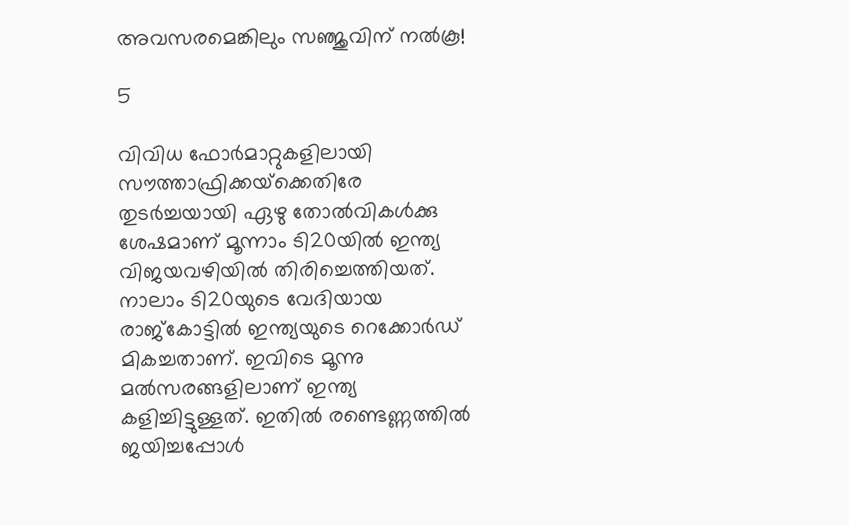അവസരമെങ്കിലും സഞ്ജുവിന് നല്‍കൂ!

5

വിവിധ ഫോര്‍മാറ്റുകളിലായി സൗത്താഫ്രിക്കയ്‌ക്കെതിരേ തുടര്‍ച്ചയായി ഏഴു തോല്‍വികള്‍ക്കു ശേഷമാണ് മൂന്നാം ടി20യില്‍ ഇന്ത്യ വിജയവഴിയില്‍ തിരിച്ചെത്തിയത്. നാലാം ടി20യുടെ വേദിയായ രാജ്‌കോട്ടില്‍ ഇന്ത്യയുടെ റെക്കോര്‍ഡ് മികച്ചതാണ്. ഇവിടെ മൂന്നു മല്‍സരങ്ങളിലാണ് ഇന്ത്യ കളിച്ചിട്ടുള്ളത്. ഇതില്‍ രണ്ടെണ്ണത്തില്‍ ജയിച്ചപ്പോള്‍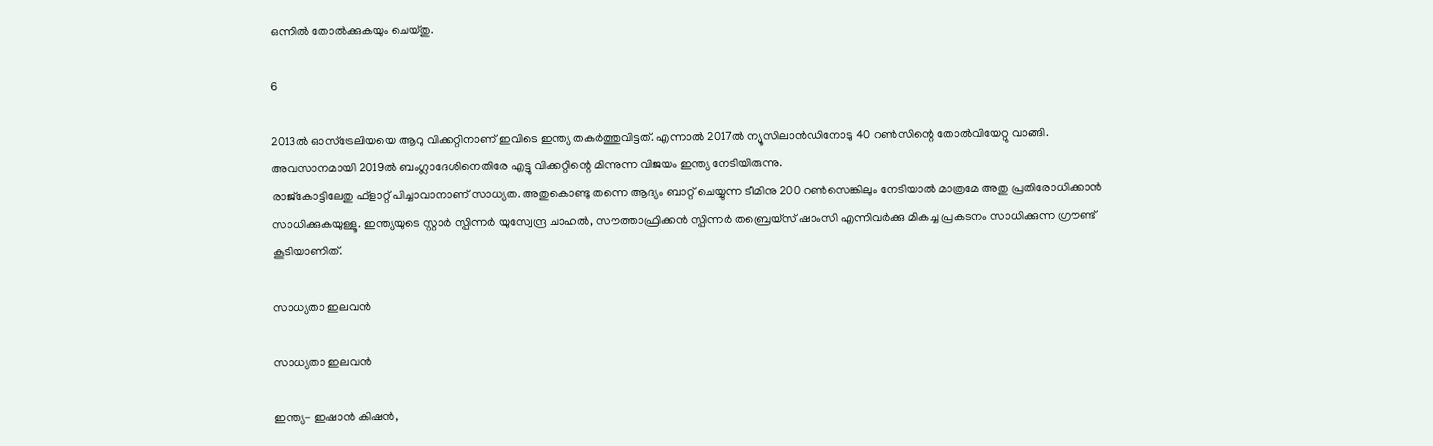ഒന്നില്‍ തോല്‍ക്കുകയും ചെയ്തു.

6

2013ല്‍ ഓസ്‌ട്രേലിയയെ ആറു വിക്കറ്റിനാണ് ഇവിടെ ഇന്ത്യ തകര്‍ത്തുവിട്ടത്. എന്നാല്‍ 2017ല്‍ ന്യൂസിലാന്‍ഡിനോടു 40 റണ്‍സിന്റെ തോല്‍വിയേറ്റു വാങ്ങി. അവസാനമായി 2019ല്‍ ബംഗ്ലാദേശിനെതിരേ എട്ടു വിക്കറ്റിന്റെ മിന്നുന്ന വിജയം ഇന്ത്യ നേടിയിരുന്നു.
രാജ്‌കോട്ടിലേതു ഫ്‌ളാറ്റ് പിച്ചാവാനാണ് സാധ്യത. അതുകൊണ്ടു തന്നെ ആദ്യം ബാറ്റ് ചെയ്യുന്ന ടീമിനു 200 റണ്‍സെങ്കിലും നേടിയാല്‍ മാത്രമേ അതു പ്രതിരോധിക്കാന്‍ സാധിക്കുകയുള്ളൂ. ഇന്ത്യയുടെ സ്റ്റാര്‍ സ്പിന്നര്‍ യുസ്വേന്ദ്ര ചാഹല്‍, സൗത്താഫ്രിക്കന്‍ സ്പിന്നര്‍ തബ്രെയ്‌സ് ഷാംസി എന്നിവര്‍ക്കു മികച്ച പ്രകടനം സാധിക്കുന്ന ഗ്രൗണ്ട് കൂടിയാണിത്.

സാധ്യതാ ഇലവന്‍

സാധ്യതാ ഇലവന്‍

ഇന്ത്യ- ഇഷാന്‍ കിഷന്‍,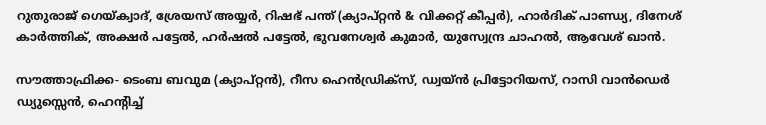റുതുരാജ് ഗെയ്ക്വാദ്, ശ്രേയസ് അയ്യര്‍, റിഷഭ് പന്ത് (ക്യാപ്റ്റന്‍ & വിക്കറ്റ് കീപ്പര്‍), ഹാര്‍ദിക് പാണ്ഡ്യ, ദിനേശ് കാര്‍ത്തിക്, അക്ഷര്‍ പട്ടേല്‍, ഹര്‍ഷല്‍ പട്ടേല്‍, ഭുവനേശ്വര്‍ കുമാര്‍, യുസ്വേന്ദ്ര ചാഹല്‍, ആവേശ് ഖാന്‍.

സൗത്താഫ്രിക്ക- ടെംബ ബവുമ (ക്യാപ്റ്റന്‍), റീസ ഹെന്‍ഡ്രിക്‌സ്, ഡ്വയ്ന്‍ പ്രിട്ടോറിയസ്, റാസി വാന്‍ഡെര്‍ ഡ്യുസ്സെന്‍, ഹെന്റിച്ച്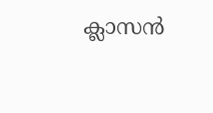ക്ലാസന്‍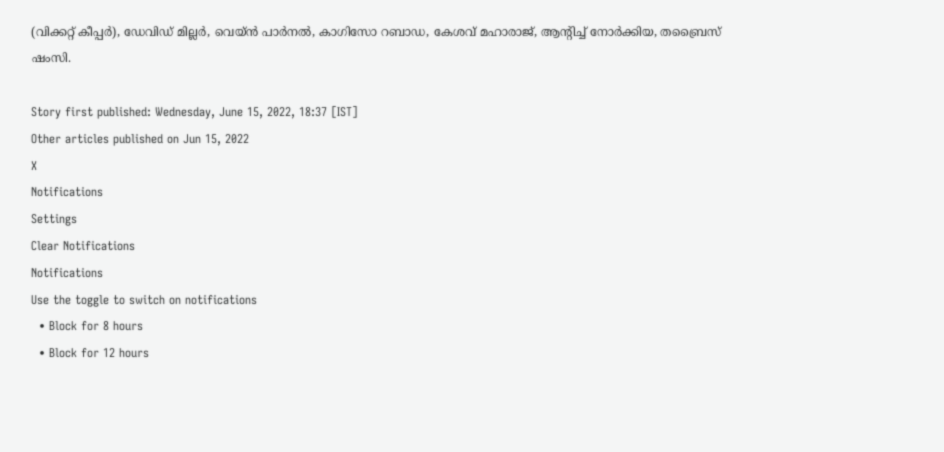(വിക്കറ്റ് കീപ്പര്‍), ഡേവിഡ് മില്ലര്‍, വെയ്ന്‍ പാര്‍നല്‍, കാഗിസോ റബാഡ, കേശവ് മഹാരാജ്, ആന്റിച്ച് നോര്‍ക്കിയ, തബ്രൈസ് ഷംസി.

Story first published: Wednesday, June 15, 2022, 18:37 [IST]
Other articles published on Jun 15, 2022
X
Notifications
Settings
Clear Notifications
Notifications
Use the toggle to switch on notifications
  • Block for 8 hours
  • Block for 12 hours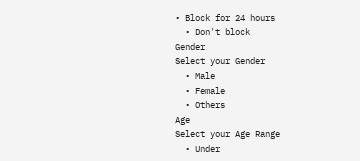• Block for 24 hours
  • Don't block
Gender
Select your Gender
  • Male
  • Female
  • Others
Age
Select your Age Range
  • Under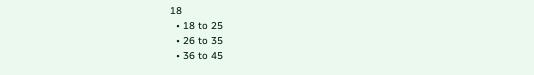18
  • 18 to 25
  • 26 to 35
  • 36 to 45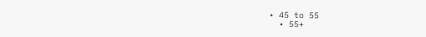• 45 to 55
  • 55+